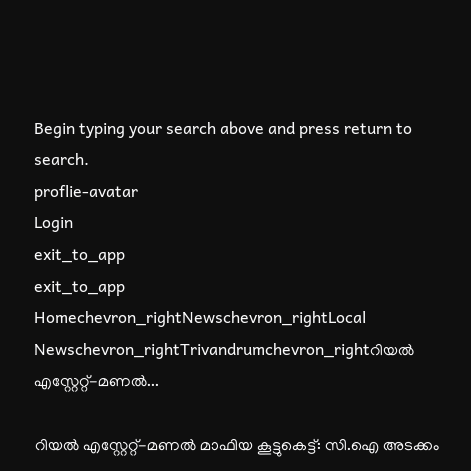Begin typing your search above and press return to search.
proflie-avatar
Login
exit_to_app
exit_to_app
Homechevron_rightNewschevron_rightLocal Newschevron_rightTrivandrumchevron_rightറിയൽ എസ്റ്റേറ്റ്-മണൽ...

റിയൽ എസ്റ്റേറ്റ്-മണൽ മാഫിയ കൂട്ടുകെട്ട്: സി.ഐ അടക്കം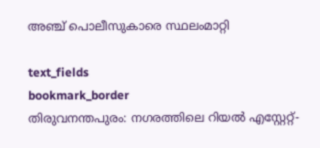അഞ്ച് പൊലീസുകാരെ സ്ഥലംമാറ്റി

text_fields
bookmark_border
തിരുവനന്തപുരം: നഗരത്തിലെ റിയൽ എസ്റ്റേറ്റ്-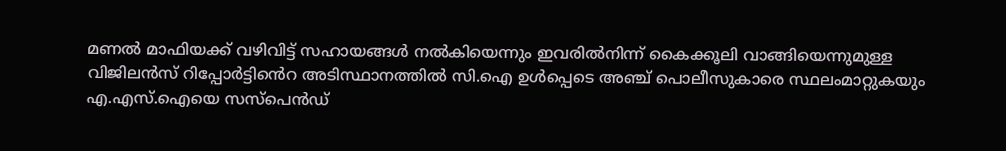മണൽ മാഫിയക്ക് വഴിവിട്ട് സഹായങ്ങൾ നൽകിയെന്നും ഇവരിൽനിന്ന് കൈക്കൂലി വാങ്ങിയെന്നുമുള്ള വിജിലൻസ് റിപ്പോർട്ടിൻെറ അടിസ്ഥാനത്തിൽ സി.ഐ ഉൾപ്പെടെ അഞ്ച് പൊലീസുകാരെ സ്ഥലംമാറ്റുകയും എ.എസ്.ഐയെ സസ്പെൻഡ്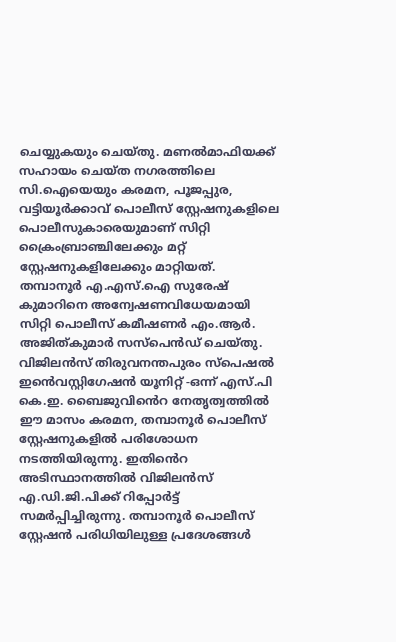ചെയ്യുകയും ചെയ്തു. മണൽമാഫിയക്ക് സഹായം ചെയ്ത നഗരത്തിലെ സി.ഐയെയും കരമന, പൂജപ്പുര, വട്ടിയൂർക്കാവ് പൊലീസ് സ്റ്റേഷനുകളിലെ പൊലീസുകാരെയുമാണ് സിറ്റി ക്രൈംബ്രാഞ്ചിലേക്കും മറ്റ് സ്റ്റേഷനുകളിലേക്കും മാറ്റിയത്. തമ്പാനൂർ എ.എസ്.ഐ സുരേഷ് കുമാറിനെ അന്വേഷണവിധേയമായി സിറ്റി പൊലീസ് കമീഷണർ എം.ആർ. അജിത്കുമാർ സസ്പെൻഡ് ചെയ്തു. വിജിലൻസ് തിരുവനന്തപുരം സ്പെഷൽ ഇൻെവസ്റ്റിഗേഷൻ യൂനിറ്റ് -ഒന്ന് എസ്.പി കെ.ഇ. ബൈജുവിൻെറ നേതൃത്വത്തിൽ ഈ മാസം കരമന, തമ്പാനൂർ പൊലീസ് സ്റ്റേഷനുകളിൽ പരിശോധന നടത്തിയിരുന്നു. ഇതിൻെറ അടിസ്ഥാനത്തിൽ വിജിലൻസ് എ.ഡി.ജി.പിക്ക് റിപ്പോർട്ട് സമർപ്പിച്ചിരുന്നു. തമ്പാനൂർ പൊലീസ് സ്റ്റേഷൻ പരിധിയിലുള്ള പ്രദേശങ്ങൾ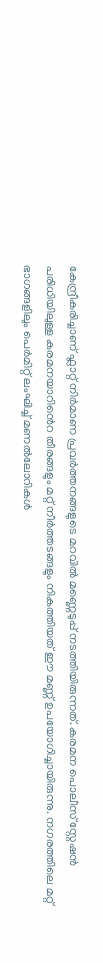കേന്ദ്രീകരിച്ചാണ് ഫ്ലാറ്റ് നിർമാണ പ്രവർത്തനങ്ങളുടെ മറവിൽ മണ്ണെടുപ്പ് നടത്തിയിരുന്നത്. കരമന പൊലീസ് സ്റ്റേഷൻ പരിധിയിലുള്ള കരമനയാറിൻെറ തീരങ്ങളും മറ്റ് നീർത്തടങ്ങളും നികത്തിയത് ഈ മണ്ണ് ഉപയോഗിച്ചായിരുന്നു. നഗരത്തിലെ മറ്റ് ഭാഗങ്ങളിലും പെർമിറ്റ് ലംഘിച്ച് മണൽലോറികൾ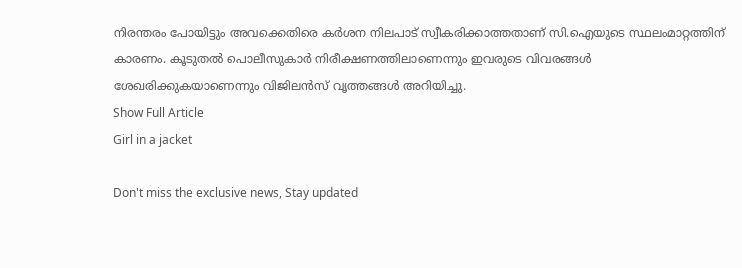നിരന്തരം പോയിട്ടും അവക്കെതിരെ കർശന നിലപാട് സ്വീകരിക്കാത്തതാണ് സി.ഐയുടെ സ്ഥലംമാറ്റത്തിന് കാരണം. കൂടുതൽ പൊലീസുകാർ നിരീക്ഷണത്തിലാണെന്നും ഇവരുടെ വിവരങ്ങൾ ശേഖരിക്കുക‍യാണെന്നും വിജിലൻസ് വൃത്തങ്ങൾ അറിയിച്ചു.
Show Full Article
Girl in a jacket

Don't miss the exclusive news, Stay updated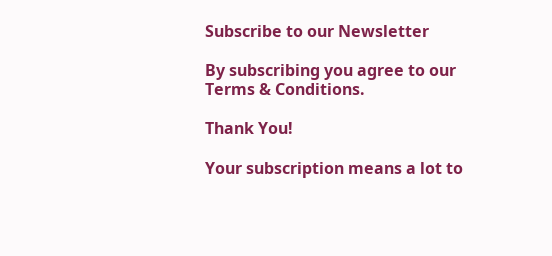Subscribe to our Newsletter

By subscribing you agree to our Terms & Conditions.

Thank You!

Your subscription means a lot to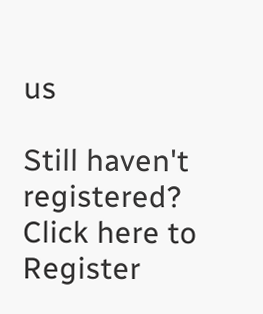us

Still haven't registered? Click here to Register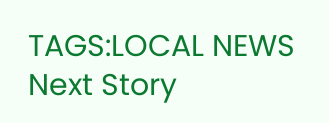TAGS:LOCAL NEWS
Next Story